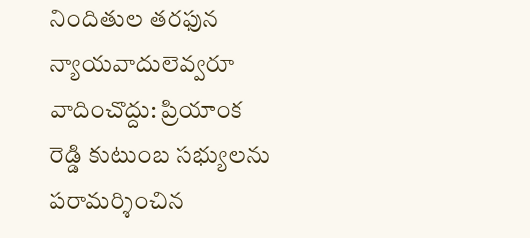నిందితుల తరఫున న్యాయవాదులెవ్వరూ వాదించొద్దు: ప్రియాంక రెడ్డి కుటుంబ సభ్యులను పరామర్శించిన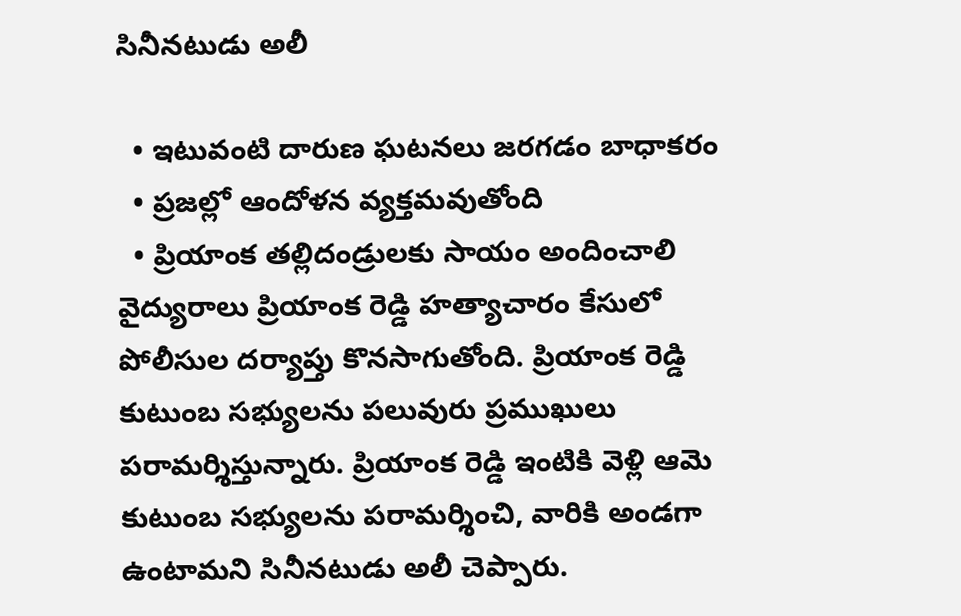సినీనటుడు అలీ

  • ఇటువంటి దారుణ ఘటనలు జరగడం బాధాకరం
  • ప్రజల్లో ఆందోళన వ్యక్తమవుతోంది
  • ప్రియాంక తల్లిదండ్రులకు సాయం అందించాలి
వైద్యురాలు ప్రియాంక రెడ్డి హత్యాచారం కేసులో పోలీసుల దర్యాప్తు కొనసాగుతోంది. ప్రియాంక రెడ్డి కుటుంబ సభ్యులను పలువురు ప్రముఖులు పరామర్శిస్తున్నారు. ప్రియాంక రెడ్డి ఇంటికి వెళ్లి ఆమె కుటుంబ సభ్యులను పరామర్శించి, వారికి అండగా ఉంటామని సినీనటుడు అలీ చెప్పారు.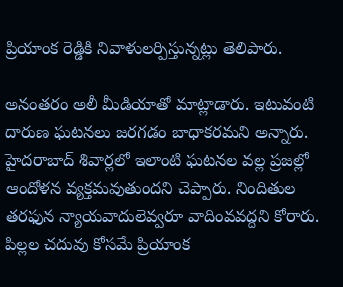ప్రియాంక రెడ్డికి నివాళులర్పిస్తున్నట్లు తెలిపారు.

అనంతరం అలీ మీడియాతో మాట్లాడారు. ఇటువంటి దారుణ ఘటనలు జరగడం బాధాకరమని అన్నారు. హైదరాబాద్ శివార్లలో ఇలాంటి ఘటనల వల్ల ప్రజల్లో ఆందోళన వ్యక్తమవుతుందని చెప్పారు. నిందితుల తరఫున న్యాయవాదులెవ్వరూ వాదింవవద్దని కోరారు. పిల్లల చదువు కోసమే ప్రియాంక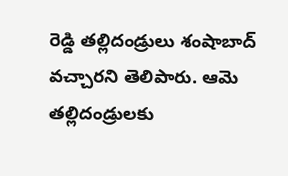రెడ్డి తల్లిదండ్రులు శంషాబాద్ వచ్చారని తెలిపారు. ఆమె తల్లిదండ్రులకు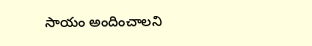సాయం అందించాలని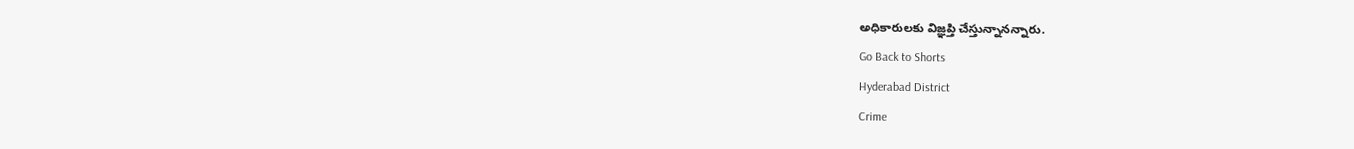అధికారులకు విజ్ఞప్తి చేస్తున్నానన్నారు.
Go Back to Shorts
Hyderabad District
Crime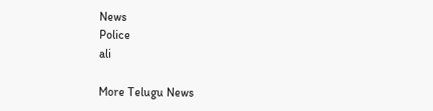News
Police
ali

More Telugu News